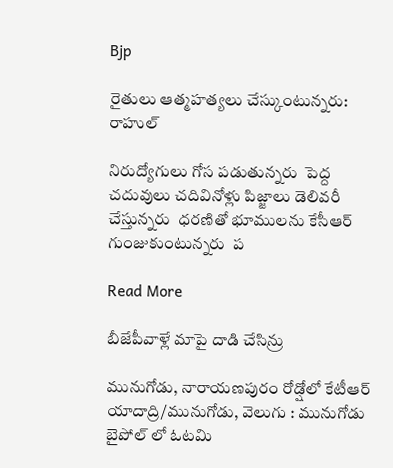Bjp

రైతులు ఆత్మహత్యలు చేస్కుంటున్నరు: రాహుల్

నిరుద్యోగులు గోస పడుతున్నరు  పెద్ద చదువులు చదివినోళ్లు పిజ్జాలు డెలివరీ చేస్తున్నరు  ధరణితో భూములను కేసీఆర్ గుంజుకుంటున్నరు  ప

Read More

బీజేపీవాళ్లే మాపై దాడి చేసిన్రు

మునుగోడు, నారాయణపురం రోడ్షోలో కేటీఆర్ యాదాద్రి/మునుగోడు, వెలుగు : మునుగోడు బైపోల్ లో ఓటమి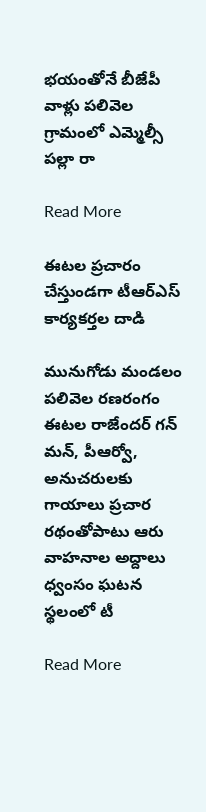భయంతోనే బీజేపీ వాళ్లు పలివెల గ్రామంలో ఎమ్మెల్సీ పల్లా రా

Read More

ఈటల ప్రచారం చేస్తుండగా టీఆర్ఎస్ కార్యకర్తల దాడి

మునుగోడు మండలం పలివెల రణరంగం ఈటల రాజేందర్ గన్ మన్, పీఆర్వో, అనుచరులకు గాయాలు ప్రచార రథంతోపాటు ఆరు  వాహనాల అద్దాలు ధ్వంసం ఘటన స్థలంలో టీ

Read More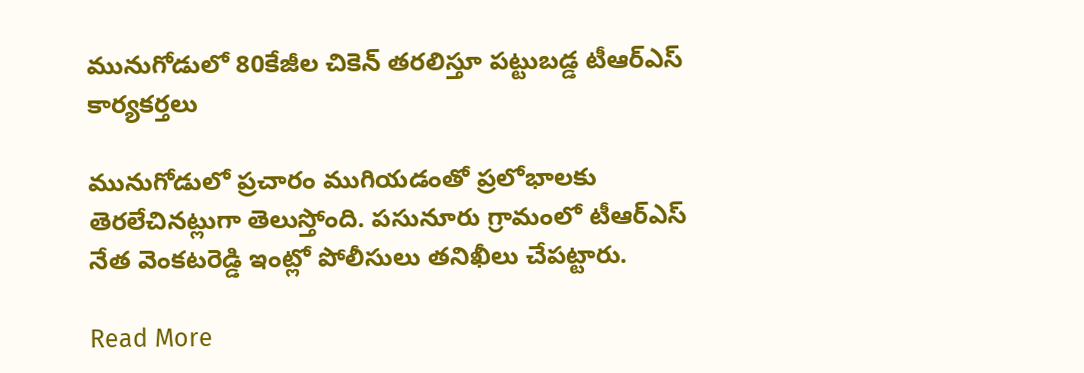మునుగోడులో 80కేజీల చికెన్ తరలిస్తూ పట్టుబడ్డ టీఆర్ఎస్ కార్యకర్తలు

మునుగోడులో ప్రచారం ముగియడంతో ప్రలోభాలకు తెరలేచినట్లుగా తెలుస్తోంది. పసునూరు గ్రామంలో టీఆర్ఎస్ నేత వెంకటరెడ్డి ఇంట్లో పోలీసులు తనిఖీలు చేపట్టారు.

Read More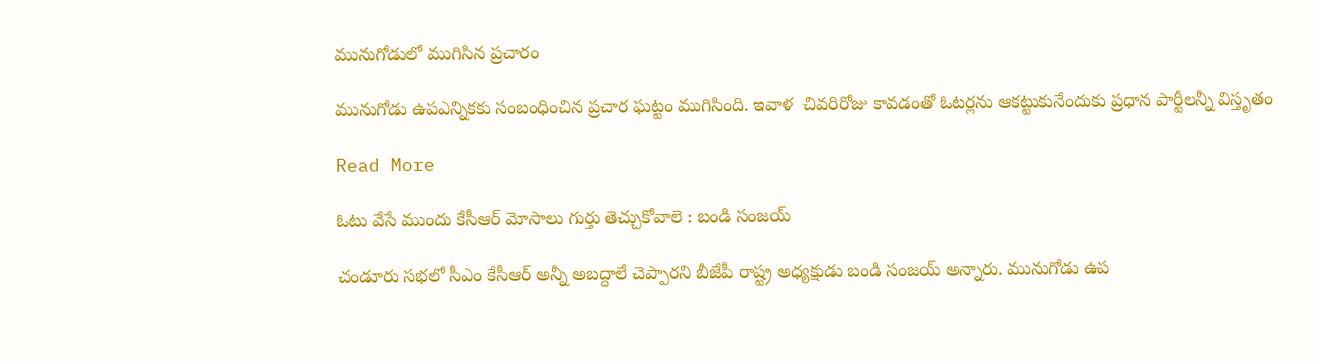మునుగోడులో ముగిసిన ప్రచారం

మునుగోడు ఉపఎన్నికకు సంబంధించిన ప్రచార ఘట్టం ముగిసింది. ఇవాళ  చివరిరోజు కావడంతో ఓటర్లను ఆకట్టుకునేందుకు ప్రధాన పార్టీలన్నీ విస్తృతం

Read More

ఓటు వేసే ముందు కేసీఆర్ మోసాలు గుర్తు తెచ్చుకోవాలె : బండి సంజయ్

చండూరు సభలో సీఎం కేసీఆర్ అన్నీ అబద్దాలే చెప్పారని బీజేపీ రాష్ట్ర అధ్యక్షుడు బండి సంజయ్ అన్నారు. మునుగోడు ఉప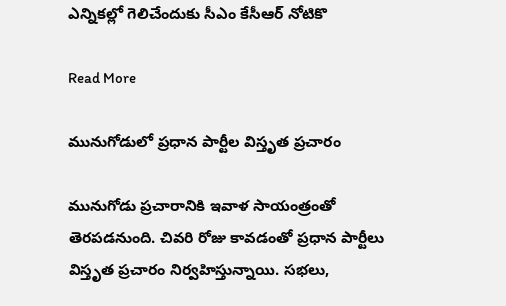ఎన్నికల్లో గెలిచేందుకు సీఎం కేసీఆర్ నోటికొ

Read More

మునుగోడులో ప్రధాన పార్టీల విస్తృత ప్రచారం

మునుగోడు ప్రచారానికి ఇవాళ సాయంత్రంతో తెరపడనుంది. చివరి రోజు కావడంతో ప్రధాన పార్టీలు విస్తృత ప్రచారం నిర్వహిస్తున్నాయి. సభలు,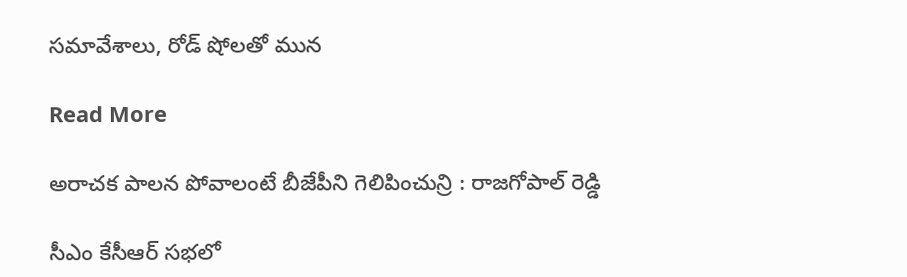సమావేశాలు, రోడ్ షోలతో మున

Read More

అరాచక పాలన పోవాలంటే బీజేపీని గెలిపించున్రి : రాజగోపాల్ రెడ్డి

సీఎం కేసీఆర్ సభలో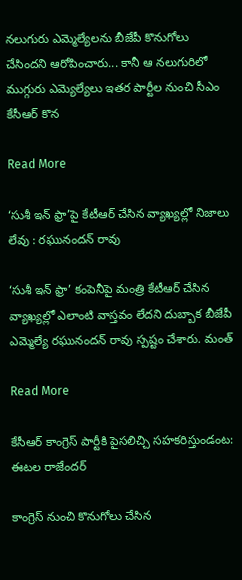నలుగురు ఎమ్మెల్యేలను బీజేపీ కొనుగోలు చేసిందని ఆరోపించారు... కానీ ఆ నలుగురిలో ముగ్గురు ఎమ్యెల్యేలు ఇతర పార్టీల నుంచి సీఎం కేసీఆర్ కొన

Read More

‘సుశీ ఇన్ ఫ్రా’పై కేటీఆర్ చేసిన వ్యాఖ్యల్లో నిజాలు లేవు : రఘునందన్ రావు

‘సుశీ ఇన్ ఫ్రా’ కంపెనీపై మంత్రి కేటీఆర్ చేసిన వ్యాఖ్యల్లో ఎలాంటి వాస్తవం లేదని దుబ్బాక బీజేపీ ఎమ్మెల్యే రఘునందన్ రావు స్పష్టం చేశారు. మంత్

Read More

కేసీఆర్ కాంగ్రెస్ పార్టీకి పైసలిచ్చి సహకరిస్తుండంట: ఈటల రాజేందర్

కాంగ్రెస్ నుంచి కొనుగోలు చేసిన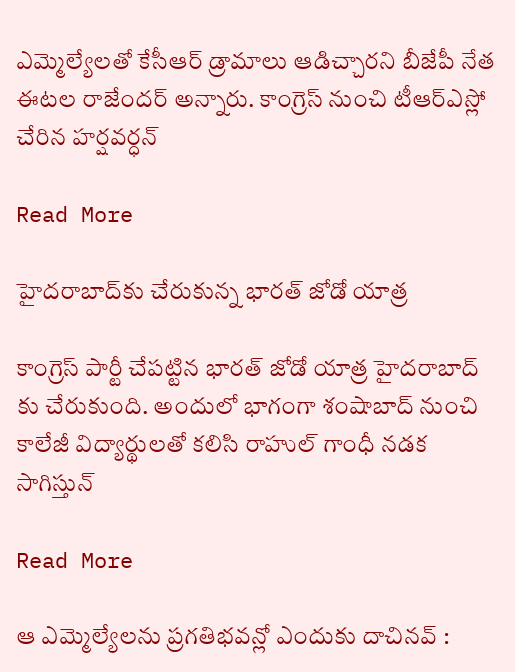ఎమ్మెల్యేలతో కేసీఆర్ డ్రామాలు ఆడిచ్చారని బీజేపీ నేత ఈటల రాజేందర్ అన్నారు. కాంగ్రెస్ నుంచి టీఆర్ఎస్లో చేరిన హర్షవర్ధన్

Read More

హైదరాబాద్‌కు చేరుకున్న భారత్ జోడో యాత్ర

కాంగ్రెస్ పార్టీ చేపట్టిన భారత్ జోడో యాత్ర హైదరాబాద్ కు చేరుకుంది. అందులో భాగంగా శంషాబాద్ నుంచి కాలేజీ విద్యార్థులతో కలిసి రాహుల్ గాంధీ నడక సాగిస్తున్

Read More

ఆ ఎమ్మెల్యేలను ప్రగతిభవన్లో ఎందుకు దాచినవ్ :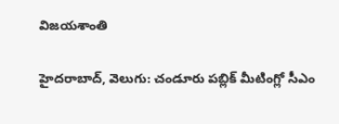విజయశాంతి

హైదరాబాద్, వెలుగు: చండూరు పబ్లిక్ మీటింగ్లో సీఎం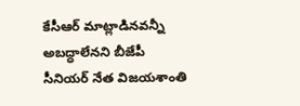కేసీఆర్ మాట్లాడినవన్నీ అబద్ధాలేనని బీజేపీ సీనియర్ నేత విజయశాంతి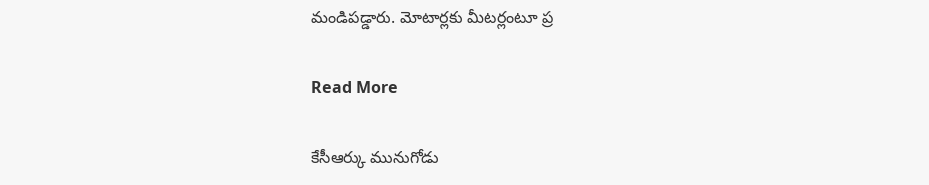మండిపడ్డారు. మోటార్లకు మీటర్లంటూ ప్ర

Read More

కేసీఆర్కు మునుగోడు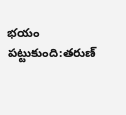భయం పట్టుకుంది:తరుణ్‌‌‌‌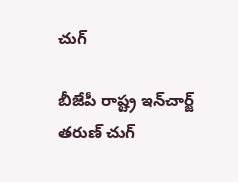చుగ్

బీజేపీ రాష్ట్ర ఇన్‌‌‌‌చార్జ్ తరుణ్‌‌‌‌ చుగ్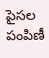పైసల పంపిణీ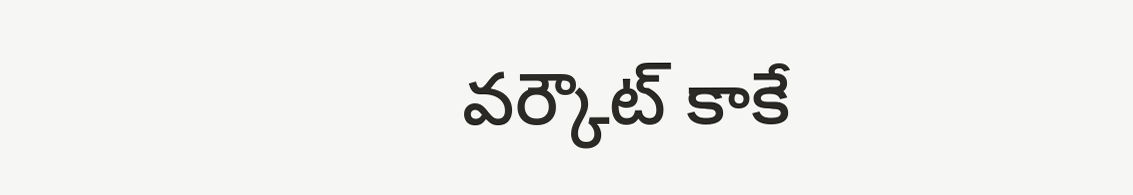వర్కౌట్‌‌‌‌ కాకే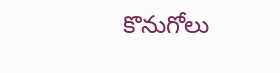కొనుగోలు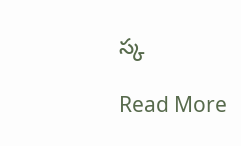స్క

Read More